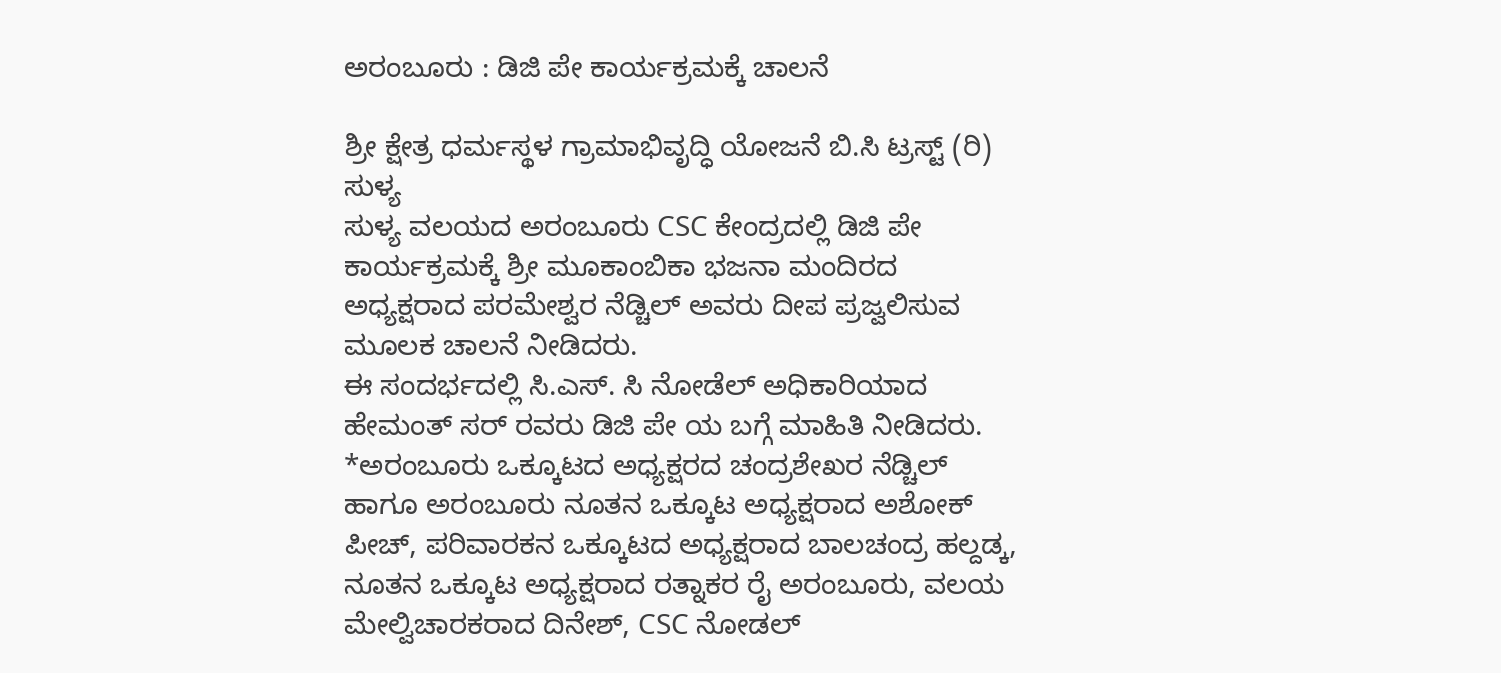ಅರಂಬೂರು : ಡಿಜಿ ಪೇ ಕಾರ್ಯಕ್ರಮಕ್ಕೆ ಚಾಲನೆ

ಶ್ರೀ ಕ್ಷೇತ್ರ ಧರ್ಮಸ್ಥಳ ಗ್ರಾಮಾಭಿವೃದ್ಧಿ ಯೋಜನೆ ಬಿ.ಸಿ ಟ್ರಸ್ಟ್ (ರಿ) ಸುಳ್ಯ
ಸುಳ್ಯ ವಲಯದ ಅರಂಬೂರು CSC ಕೇಂದ್ರದಲ್ಲಿ ಡಿಜಿ ಪೇ ಕಾರ್ಯಕ್ರಮಕ್ಕೆ ಶ್ರೀ ಮೂಕಾಂಬಿಕಾ ಭಜನಾ ಮಂದಿರದ ಅಧ್ಯಕ್ಷರಾದ ಪರಮೇಶ್ವರ ನೆಡ್ಚಿಲ್ ಅವರು ದೀಪ ಪ್ರಜ್ವಲಿಸುವ ಮೂಲಕ ಚಾಲನೆ ನೀಡಿದರು.
ಈ ಸಂದರ್ಭದಲ್ಲಿ ಸಿ.ಎಸ್. ಸಿ ನೋಡೆಲ್ ಅಧಿಕಾರಿಯಾದ ಹೇಮಂತ್ ಸರ್ ರವರು ಡಿಜಿ ಪೇ ಯ ಬಗ್ಗೆ ಮಾಹಿತಿ ನೀಡಿದರು.
*ಅರಂಬೂರು ಒಕ್ಕೂಟದ ಅಧ್ಯಕ್ಷರದ ಚಂದ್ರಶೇಖರ ನೆಡ್ಚಿಲ್ ಹಾಗೂ ಅರಂಬೂರು ನೂತನ ಒಕ್ಕೂಟ ಅಧ್ಯಕ್ಷರಾದ ಅಶೋಕ್ ಪೀಚ್, ಪರಿವಾರಕನ ಒಕ್ಕೂಟದ ಅಧ್ಯಕ್ಷರಾದ ಬಾಲಚಂದ್ರ ಹಲ್ದಡ್ಕ, ನೂತನ ಒಕ್ಕೂಟ ಅಧ್ಯಕ್ಷರಾದ ರತ್ನಾಕರ ರೈ ಅರಂಬೂರು, ವಲಯ ಮೇಲ್ವಿಚಾರಕರಾದ ದಿನೇಶ್, CSC ನೋಡಲ್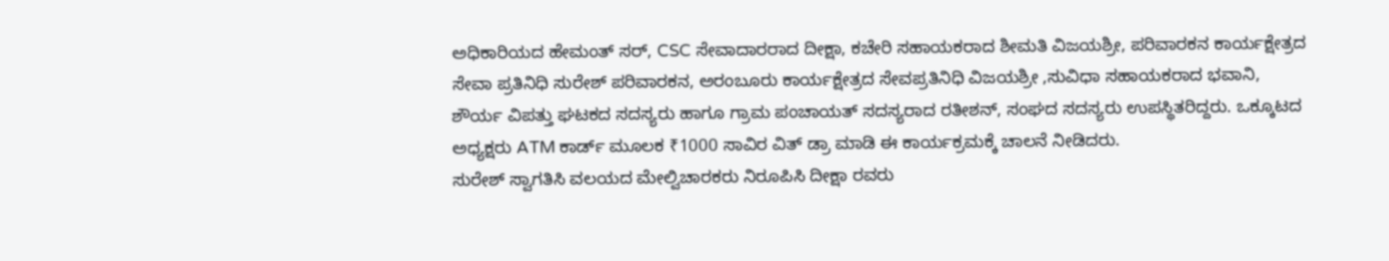ಅಧಿಕಾರಿಯದ ಹೇಮಂತ್ ಸರ್, CSC ಸೇವಾದಾರರಾದ ದೀಕ್ಷಾ, ಕಚೇರಿ ಸಹಾಯಕರಾದ ಶೀಮತಿ ವಿಜಯಶ್ರೀ, ಪರಿವಾರಕನ ಕಾರ್ಯಕ್ಷೇತ್ರದ ಸೇವಾ ಪ್ರತಿನಿಧಿ ಸುರೇಶ್ ಪರಿವಾರಕನ, ಅರಂಬೂರು ಕಾರ್ಯಕ್ಷೇತ್ರದ ಸೇವಪ್ರತಿನಿಧಿ ವಿಜಯಶ್ರೀ ,ಸುವಿಧಾ ಸಹಾಯಕರಾದ ಭವಾನಿ, ಶೌರ್ಯ ವಿಪತ್ತು ಘಟಕದ ಸದಸ್ಯರು ಹಾಗೂ ಗ್ರಾಮ ಪಂಚಾಯತ್ ಸದಸ್ಯರಾದ ರತೀಶನ್, ಸಂಘದ ಸದಸ್ಯರು ಉಪಸ್ಥಿತರಿದ್ದರು. ಒಕ್ಕೂಟದ ಅಧ್ಯಕ್ಷರು ATM ಕಾರ್ಡ್ ಮೂಲಕ ₹1000 ಸಾವಿರ ವಿತ್ ಡ್ರಾ ಮಾಡಿ ಈ ಕಾರ್ಯಕ್ರಮಕ್ಕೆ ಚಾಲನೆ ನೀಡಿದರು.
ಸುರೇಶ್ ಸ್ವಾಗತಿಸಿ ವಲಯದ ಮೇಲ್ವಿಚಾರಕರು ನಿರೂಪಿಸಿ ದೀಕ್ಷಾ ರವರು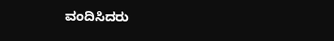ವಂದಿಸಿದರು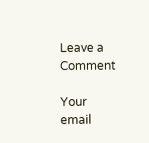Leave a Comment

Your email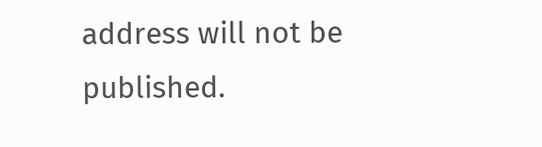address will not be published.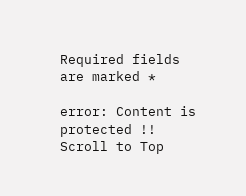Required fields are marked *

error: Content is protected !!
Scroll to Top